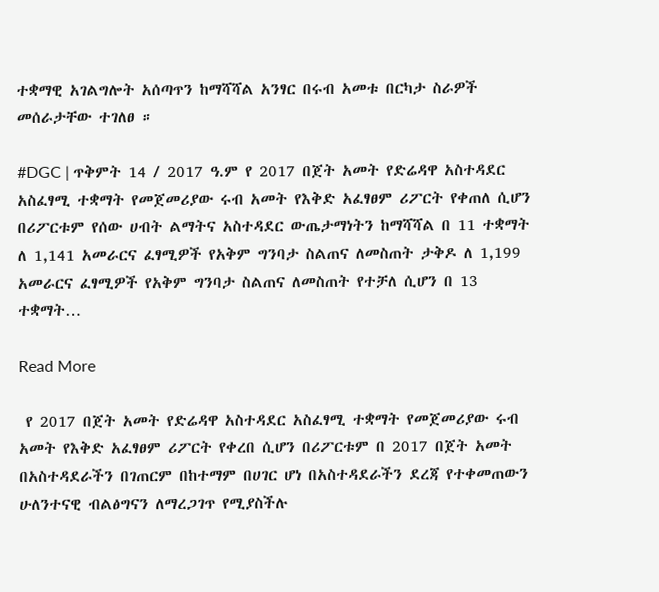ተቋማዊ አገልግሎት አሰጣጥን ከማሻሻል አንፃር በሩብ አመቱ በርካታ ስራዎች መሰራታቸው ተገለፀ ።

#DGC | ጥቅምት 14 / 2017 ዓ.ም የ 2017 በጀት አመት የድሬዳዋ አስተዳደር አስፈፃሚ ተቋማት የመጀመሪያው ሩብ አመት የእቅድ አፈፃፀም ሪፖርት የቀጠለ ሲሆን በሪፖርቱም የሰው ሀብት ልማትና አስተዳደር ውጤታማነትን ከማሻሻል በ 11 ተቋማት ለ 1,141 አመራርና ፈፃሚዎች የአቅም ግንባታ ስልጠና ለመስጠት ታቅዶ ለ 1,199 አመራርና ፈፃሚዎች የአቅም ግንባታ ስልጠና ለመስጠት የተቻለ ሲሆን በ 13 ተቋማት…

Read More

 የ 2017 በጀት አመት የድሬዳዋ አስተዳደር አስፈፃሚ ተቋማት የመጀመሪያው ሩብ አመት የእቅድ አፈፃፀም ሪፖርት የቀረበ ሲሆን በሪፖርቱም በ 2017 በጀት አመት በአስተዳደራችን በገጠርም በከተማም በሀገር ሆነ በአስተዳደራችን ደረጃ የተቀመጠውን ሁለንተናዊ ብልፅግናን ለማረጋገጥ የሚያስችሉ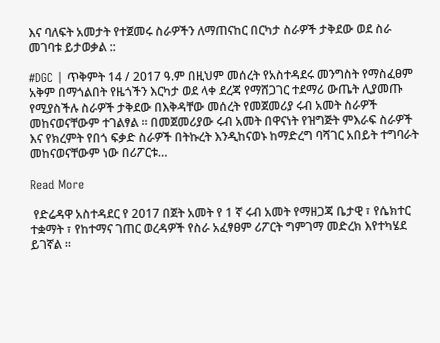እና ባለፍት አመታት የተጀመሩ ስራዎችን ለማጠናከር በርካታ ስራዎች ታቅደው ወደ ስራ መገባቱ ይታወቃል ::

#DGC | ጥቅምት 14 / 2017 ዓ.ም በዚህም መሰረት የአስተዳደሩ መንግስት የማስፈፀም አቅም በማጎልበት የዜጎችን እርካታ ወደ ላቀ ደረጃ የማሸጋገር ተደማሪ ውጤት ሊያመጡ የሚያስችሉ ስራዎች ታቅደው በእቅዳቸው መሰረት የመጀመሪያ ሩብ አመት ስራዎች መከናወናቸውም ተገልፃል ። በመጀመሪያው ሩብ አመት በዋናነት የዝግጅት ምእራፍ ስራዎች እና የክረምት የበጎ ፍቃድ ስራዎች በትኩረት እንዲከናወኑ ከማድረግ ባሻገር አበይት ተግባራት መከናወናቸውም ነው በሪፖርቱ…

Read More

 የድሬዳዋ አስተዳደር የ 2017 በጀት አመት የ 1 ኛ ሩብ አመት የማዘጋጃ ቤታዊ ፣ የሴክተር ተቋማት ፣ የከተማና ገጠር ወረዳዎች የስራ አፈፃፀም ሪፖርት ግምገማ መድረክ እየተካሄደ ይገኛል ።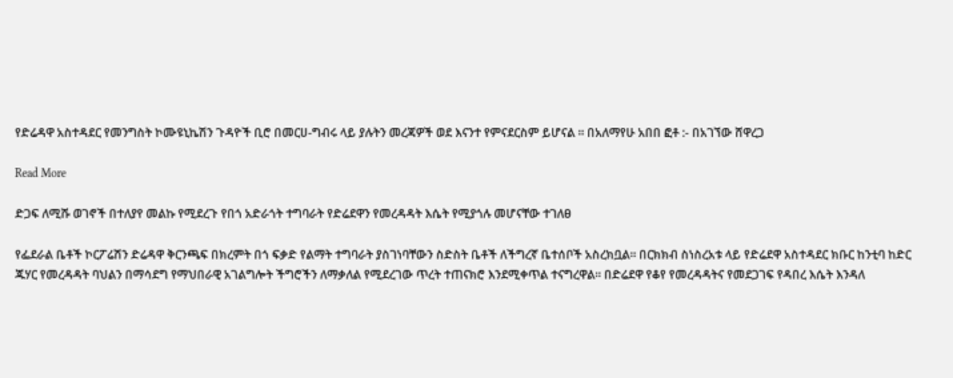የድሬዳዋ አስተዳደር የመንግስት ኮሙዩኒኬሽን ጉዳዮች ቢሮ በመርሀ-ግብሩ ላይ ያሉትን መረጃዎች ወደ እናንተ የምናደርስም ይሆናል ። በአለማየሁ አበበ ፎቶ :- በአገኘው ሸዋረጋ

Read More

ድጋፍ ለሚሹ ወገኖች በተለያየ መልኩ የሚደረጉ የበጎ አድራጎት ተግባራት የድሬደዋን የመረዳዳት እሴት የሚያጎሉ መሆናቸው ተገለፀ

የፌደራል ቤቶች ኮርፖሬሽን ድሬዳዋ ቅርንጫፍ በክረምት በጎ ፍቃድ የልማት ተግባራት ያስገነባቸውን ስድስት ቤቶች ለችግረኛ ቤተሰቦች አስረክቧል። በርክክብ ስነስረአቱ ላይ የድሬደዋ አስተዳደር ክቡር ከንቲባ ከድር ጁሃር የመረዳዳት ባህልን በማሳደግ የማህበራዊ አገልግሎት ችግሮችን ለማቃለል የሚደረገው ጥረት ተጠናክሮ እንደሚቀጥል ተናግረዋል። በድሬደዋ የቆየ የመረዳዳትና የመደጋገፍ የዳበረ እሴት እንዳለ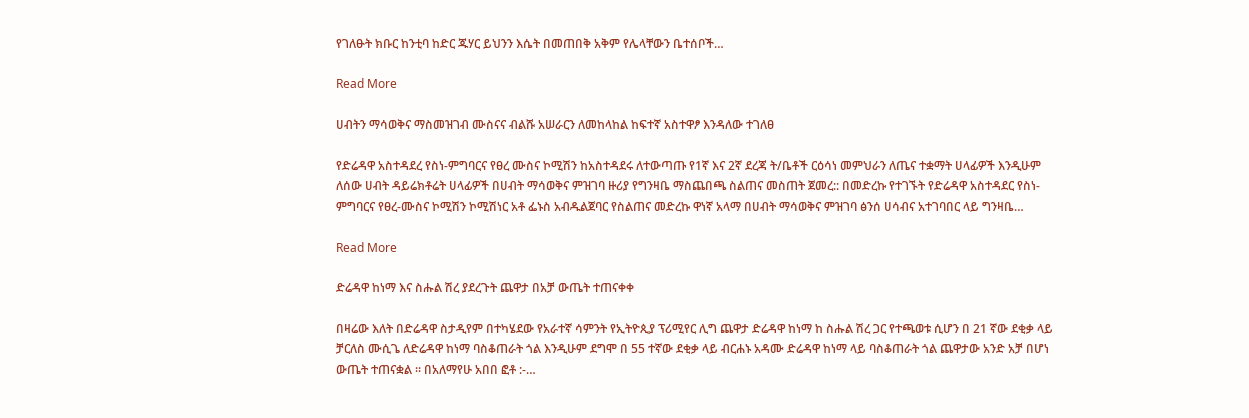የገለፁት ክቡር ከንቲባ ከድር ጁሃር ይህንን እሴት በመጠበቅ አቅም የሌላቸውን ቤተሰቦች…

Read More

ሀብትን ማሳወቅና ማስመዝገብ ሙስናና ብልሹ አሠራርን ለመከላከል ከፍተኛ አስተዋፆ እንዳለው ተገለፀ

የድሬዳዋ አስተዳደረ የስነ-ምግባርና የፀረ ሙስና ኮሚሽን ከአስተዳደሩ ለተውጣጡ የ1ኛ እና 2ኛ ደረጃ ት/ቤቶች ርዕሳነ መምህራን ለጤና ተቋማት ሀላፊዎች እንዲሁም ለሰው ሀብት ዳይሬክቶሬት ሀላፊዎች በሀብት ማሳወቅና ምዝገባ ዙሪያ የግንዛቤ ማስጨበጫ ስልጠና መስጠት ጀመረ:: በመድረኩ የተገኙት የድሬዳዋ አስተዳደር የስነ-ምግባርና የፀረ-ሙስና ኮሚሽን ኮሚሽነር አቶ ፌኑስ አብዱልጀባር የስልጠና መድረኩ ዋነኛ አላማ በሀብት ማሳወቅና ምዝገባ ፅንሰ ሀሳብና አተገባበር ላይ ግንዛቤ…

Read More

ድሬዳዋ ከነማ እና ስሑል ሽረ ያደረጉት ጨዋታ በአቻ ውጤት ተጠናቀቀ

በዛሬው እለት በድሬዳዋ ስታዲየም በተካሄደው የአራተኛ ሳምንት የኢትዮጲያ ፕሪሚየር ሊግ ጨዋታ ድሬዳዋ ከነማ ከ ስሑል ሽረ ጋር የተጫወቱ ሲሆን በ 21 ኛው ደቂቃ ላይ ቻርለስ ሙሲጌ ለድሬዳዋ ከነማ ባስቆጠራት ጎል እንዲሁም ደግሞ በ 55 ተኛው ደቂቃ ላይ ብርሐኑ አዳሙ ድሬዳዋ ከነማ ላይ ባስቆጠራት ጎል ጨዋታው አንድ አቻ በሆነ ውጤት ተጠናቋል ። በአለማየሁ አበበ ፎቶ :-…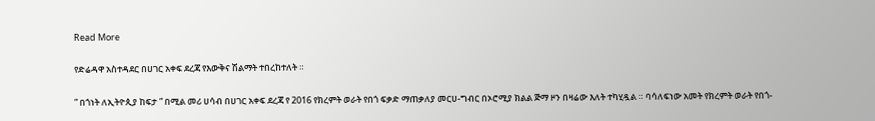Read More

የድሬዳዋ አስተዳደር በሀገር አቀፍ ደረጃ የእውቅና ሽልማት ተበረከተለት ።

” በጎነት ለኢትዮጲያ ከፍታ ” በሚል መሪ ሀሳብ በሀገር አቀፍ ደረጃ የ 2016 የክረምት ወራት የበጎ ፍቃድ ማጠቃለያ መርሀ-ግብር በኦሮሚያ ክልል ጅማ ዞን በዛሬው እለት ተካሂዷል ። ባሳለፍነው አመት የክረምት ወራት የበጎ-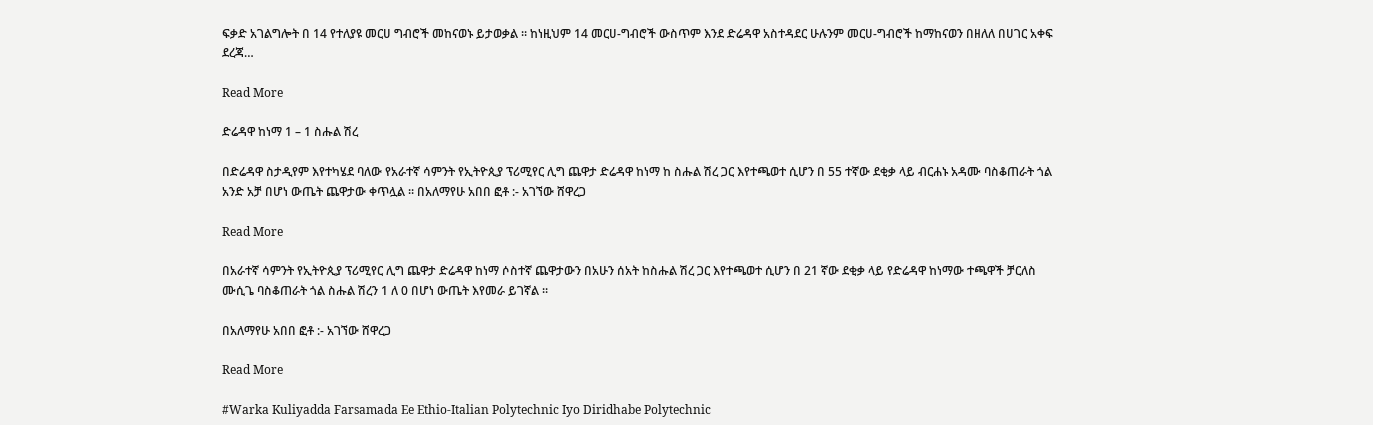ፍቃድ አገልግሎት በ 14 የተለያዩ መርሀ ግብሮች መከናወኑ ይታወቃል ። ከነዚህም 14 መርሀ-ግብሮች ውስጥም እንደ ድሬዳዋ አስተዳደር ሁሉንም መርሀ-ግብሮች ከማከናወን በዘለለ በሀገር አቀፍ ደረጃ…

Read More

ድሬዳዋ ከነማ 1 – 1 ስሑል ሽረ

በድሬዳዋ ስታዲየም እየተካሄደ ባለው የአራተኛ ሳምንት የኢትዮጲያ ፕሪሚየር ሊግ ጨዋታ ድሬዳዋ ከነማ ከ ስሑል ሽረ ጋር እየተጫወተ ሲሆን በ 55 ተኛው ደቂቃ ላይ ብርሐኑ አዳሙ ባስቆጠራት ጎል አንድ አቻ በሆነ ውጤት ጨዋታው ቀጥሏል ። በአለማየሁ አበበ ፎቶ :- አገኘው ሸዋረጋ

Read More

በአራተኛ ሳምንት የኢትዮጲያ ፕሪሚየር ሊግ ጨዋታ ድሬዳዋ ከነማ ሶስተኛ ጨዋታውን በአሁን ሰአት ከስሑል ሽረ ጋር እየተጫወተ ሲሆን በ 21 ኛው ደቂቃ ላይ የድሬዳዋ ከነማው ተጫዋች ቻርለስ ሙሲጌ ባስቆጠራት ጎል ስሑል ሽረን 1 ለ 0 በሆነ ውጤት እየመራ ይገኛል ።

በአለማየሁ አበበ ፎቶ :- አገኘው ሸዋረጋ

Read More

#Warka Kuliyadda Farsamada Ee Ethio-Italian Polytechnic Iyo Diridhabe Polytechnic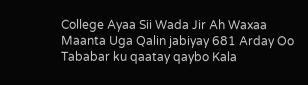College Ayaa Sii Wada Jir Ah Waxaa Maanta Uga Qalin jabiyay 681 Arday Oo Tababar ku qaatay qaybo Kala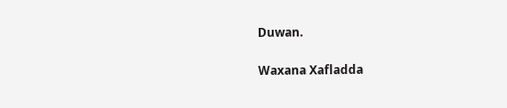Duwan.

Waxana Xafladda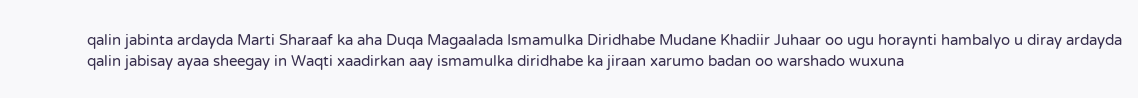qalin jabinta ardayda Marti Sharaaf ka aha Duqa Magaalada Ismamulka Diridhabe Mudane Khadiir Juhaar oo ugu horaynti hambalyo u diray ardayda qalin jabisay ayaa sheegay in Waqti xaadirkan aay ismamulka diridhabe ka jiraan xarumo badan oo warshado wuxuna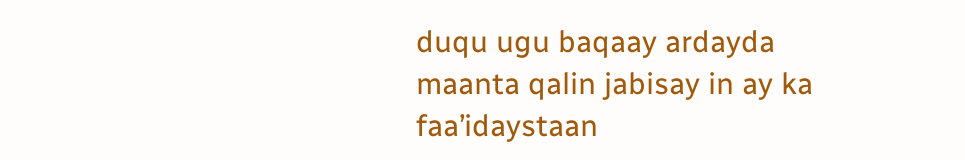duqu ugu baqaay ardayda maanta qalin jabisay in ay ka faa’idaystaan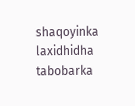shaqoyinka laxidhidha tabobarka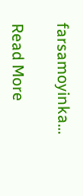farsamoyinka…

Read More